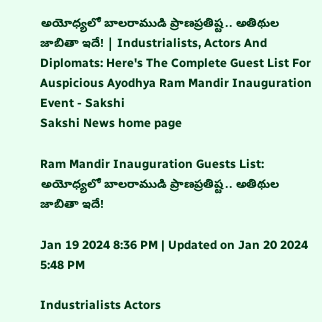అయోధ్యలో బాలరాముడి ప్రాణ‌ప్ర‌తిష్ట.. అతిథుల జాబితా ఇదే! | Industrialists, Actors And Diplomats: Here's The Complete Guest List For Auspicious Ayodhya Ram Mandir Inauguration Event - Sakshi
Sakshi News home page

Ram Mandir Inauguration Guests List: అయోధ్యలో బాలరాముడి ప్రాణ‌ప్ర‌తిష్ట.. అతిథుల జాబితా ఇదే!

Jan 19 2024 8:36 PM | Updated on Jan 20 2024 5:48 PM

Industrialists Actors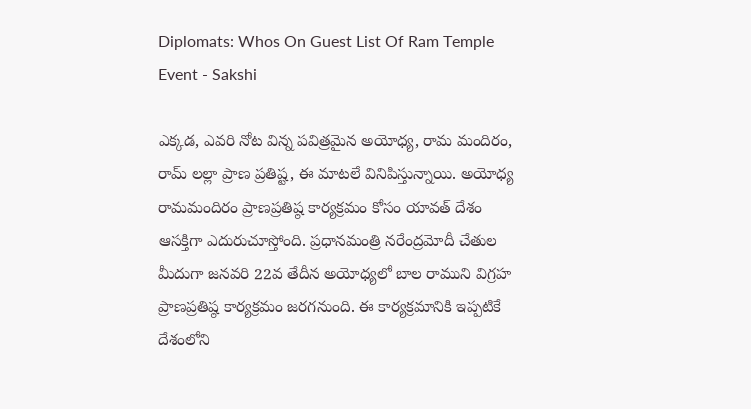Diplomats: Whos On Guest List Of Ram Temple Event - Sakshi

ఎక్కడ, ఎవరి నోట విన్న పవిత్రమైన అయోధ్య, రామ మందిరం, రామ్‌ లల్లా ప్రాణ ప్రతిష్ట, ఈ మాటలే వినిపిస్తున్నాయి. అయోధ్య రామ‌మందిరం ప్రాణ‌ప్ర‌తిష్ఠ కార్య‌క్ర‌మం కోసం యావ‌త్ దేశం ఆసక్తిగా ఎదురుచూస్తోంది. ప్రధానమంత్రి నరేంద్రమోదీ చేతుల మీదుగా జ‌న‌వ‌రి 22వ తేదీన‌ అయోధ్యలో బాల రాముని విగ్రహ ప్రాణ‌ప్ర‌తిష్ఠ కార్య‌క్ర‌మం జరగనుంది. ఈ కార్య‌క్ర‌మానికి ఇప్ప‌టికే దేశంలోని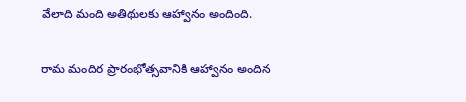వేలాది మంది అతిథులకు ఆహ్వానం అందింది.

రామ మందిర ప్రారంభోత్సవానికి ఆహ్వానం అందిన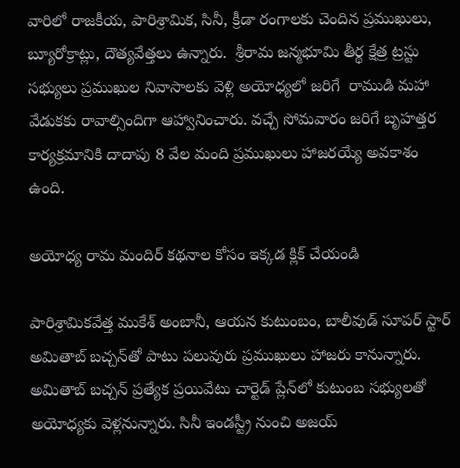వారిలో రాజ‌కీయ‌, పారిశ్రామిక‌, సినీ, క్రీడా రంగాల‌కు చెందిన ప్ర‌ముఖులు, బ్యూరోక్రాట్లు, దౌత్య‌వేత్త‌లు ఉన్నారు.  శ్రీరామ జ‌న్మ‌భూమి తీర్థ క్షేత్ర ట్ర‌స్టు స‌భ్యులు ప్ర‌ముఖుల నివాసాల‌కు వెళ్లి అయోధ్యలో జరిగే  రాముడి మహా వేడుకకు రావాల్సిందిగా ఆహ్వానించారు. వచ్చే సోమవారం జరిగే బృహత్తర కార్యక్రమానికి దాదాపు 8 వేల మంది ప్ర‌ముఖులు హాజ‌రయ్యే అవ‌కాశం ఉంది.

అయోధ్య రామ మందిర్ కథనాల కోసం ఇక్కడ క్లిక్ చేయండి

పారిశ్రామిక‌వేత్త ముకేశ్ అంబానీ, ఆయ‌న కుటుంబ‌ం, బాలీవుడ్ సూప‌ర్ స్టార్ అమితాబ్ బ‌చ్చ‌న్‌తో పాటు ప‌లువురు ప్ర‌ముఖులు హాజ‌రు కానున్నారు. అమితాబ్ బ‌చ్చ‌న్ ప్ర‌త్యేక ప్ర‌యివేటు చార్టెడ్ ప్లేన్‌లో కుటుంబ స‌భ్యుల‌తో అయోధ్య‌కు వెళ్ల‌నున్నారు. సినీ ఇండ‌స్ట్రీ నుంచి అజ‌య్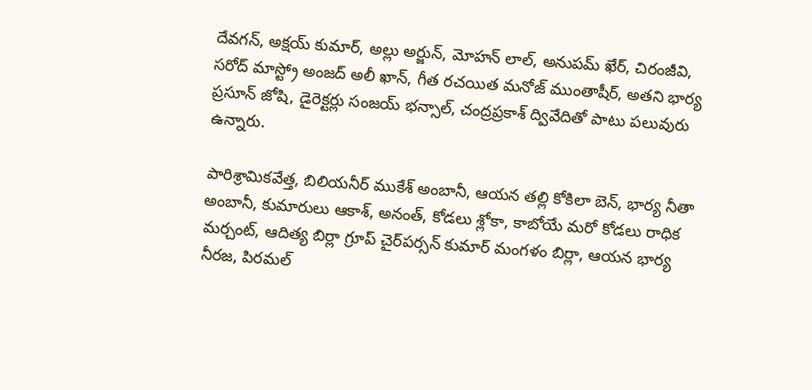దేవ‌గ‌న్‌, అక్ష‌య్ కుమార్, అల్లు అర్జున్, మోహ‌న్ లాల్, అనుప‌మ్ ఖేర్, చిరంజీవి, సరోద్ మాస్ట్రో అంజ‌ద్ అలీ ఖాన్‌, గీత రచయిత మ‌నోజ్ ముంతాషీర్, అతని భార్య ప్ర‌సూన్ జోషి, డైరెక్ట‌ర్లు సంజ‌య్ భ‌న్సాల్, చంద్ర‌ప్ర‌కాశ్ ద్వివేదితో పాటు ప‌లువురు ఉన్నారు.

పారిశ్రామిక‌వేత్త‌, బిలియనీర్‌ ముకేశ్ అంబానీ, ఆయ‌న త‌ల్లి కోకిలా బెన్, భార్య నీతా అంబానీ, కుమారులు ఆకాశ్, అనంత్, కోడ‌లు శ్లోకా, కాబోయే మ‌రో కోడ‌లు రాధిక మ‌ర్చంట్, ఆదిత్య బిర్లా గ్రూప్ చైర్‌ప‌ర్స‌న్ కుమార్ మంగ‌ళం బిర్లా, ఆయ‌న భార్య నీర‌జ‌, పిర‌మ‌ల్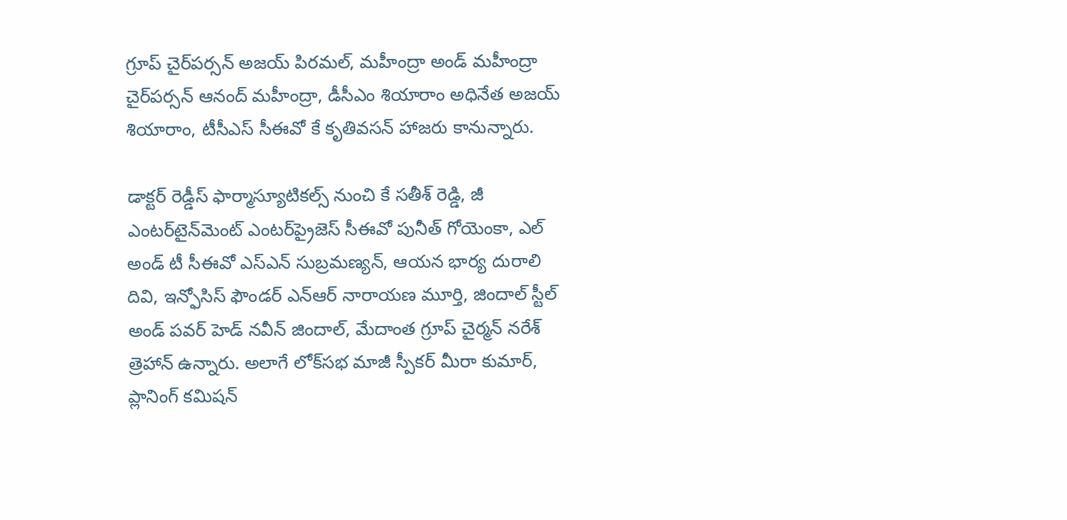గ్రూప్ చైర్‌ప‌ర్స‌న్ అజ‌య్ పిర‌మ‌ల్, మ‌హీంద్రా అండ్ మ‌హీంద్రా చైర్‌ప‌ర్స‌న్ ఆనంద్ మ‌హీంద్రా, డీసీఎం శియారాం అధినేత అజ‌య్ శియారాం, టీసీఎస్ సీఈవో కే కృతివ‌స‌న్ హాజ‌రు కానున్నారు.

డాక్ట‌ర్ రెడ్డీస్ ఫార్మాస్యూటిక‌ల్స్ నుంచి కే స‌తీశ్ రెడ్డి, జీ ఎంట‌ర్‌టైన్‌మెంట్ ఎంట‌ర్‌ప్రైజెస్ సీఈవో పునీత్ గోయెంకా, ఎల్ అండ్ టీ సీఈవో ఎస్ఎన్ సుబ్ర‌మ‌ణ్య‌న్, ఆయ‌న భార్య దురాలి దివి, ఇన్ఫోసిస్ ఫౌండ‌ర్ ఎన్ఆర్ నారాయ‌ణ మూర్తి, జిందాల్ స్టీల్ అండ్ ప‌వ‌ర్ హెడ్ న‌వీన్ జిందాల్, మేదాంత గ్రూప్ చైర్మ‌న్ న‌రేశ్ త్రెహాన్ ఉన్నారు. అలాగే లోక్‌స‌భ మాజీ స్పీక‌ర్ మీరా కుమార్, ప్లానింగ్ క‌మిష‌న్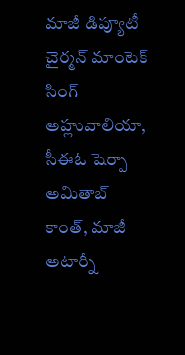మాజీ డిప్యూటీ చైర్మ‌న్ మాంటెక్ సింగ్ అహ్లువాలియా, సీఈఓ షెర్పా అమితాబ్ కాంత్, మాజీ అటార్నీ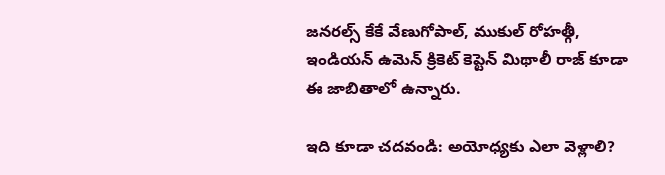జ‌న‌ర‌ల్స్ కేకే వేణుగోపాల్, ముకుల్ రోహ‌త్గీ, ఇండియ‌న్ ఉమెన్ క్రికెట్ కెప్టెన్ మిథాలీ రాజ్ కూడా ఈ జాబితాలో ఉన్నారు.

ఇది కూడా చదవండి: అయోధ్యకు ఎలా వెళ్లాలి?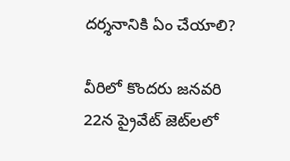దర్శనానికి ఏం చేయాలి?

వీరిలో కొందరు జనవరి 22న ప్రైవేట్ జెట్‌లలో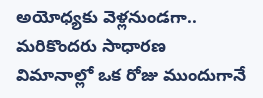అయోధ్యకు వెళ్లనుండగా.. మరికొందరు సాధారణ విమానాల్లో ఒక రోజు ముందుగానే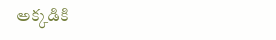అక్కడికి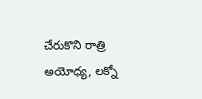చేరుకొని రాత్రి అయోధ్య, లక్నో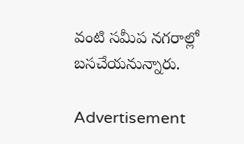వంటి సమీప నగరాల్లో బసచేయనున్నారు.

Advertisement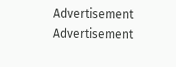Advertisement
Advertisement